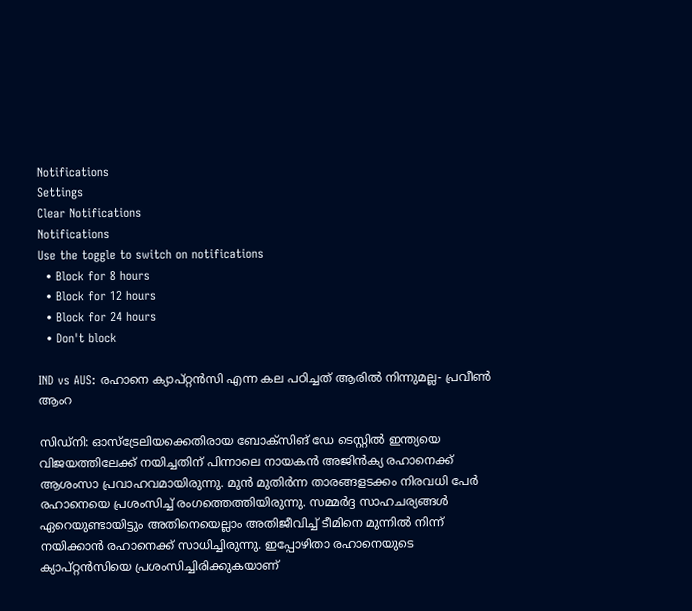Notifications
Settings
Clear Notifications
Notifications
Use the toggle to switch on notifications
  • Block for 8 hours
  • Block for 12 hours
  • Block for 24 hours
  • Don't block

IND vs AUS: രഹാനെ ക്യാപ്റ്റന്‍സി എന്ന കല പഠിച്ചത് ആരില്‍ നിന്നുമല്ല- പ്രവീണ്‍ ആംറ

സിഡ്‌നി: ഓസ്‌ട്രേലിയക്കെതിരായ ബോക്‌സിങ് ഡേ ടെസ്റ്റില്‍ ഇന്ത്യയെ വിജയത്തിലേക്ക് നയിച്ചതിന് പിന്നാലെ നായകന്‍ അജിന്‍ക്യ രഹാനെക്ക് ആശംസാ പ്രവാഹവമായിരുന്നു. മുന്‍ മുതിര്‍ന്ന താരങ്ങളടക്കം നിരവധി പേര്‍ രഹാനെയെ പ്രശംസിച്ച് രംഗത്തെത്തിയിരുന്നു. സമ്മര്‍ദ്ദ സാഹചര്യങ്ങള്‍ ഏറെയുണ്ടായിട്ടും അതിനെയെല്ലാം അതിജീവിച്ച് ടീമിനെ മുന്നില്‍ നിന്ന് നയിക്കാന്‍ രഹാനെക്ക് സാധിച്ചിരുന്നു. ഇപ്പോഴിതാ രഹാനെയുടെ ക്യാപ്റ്റന്‍സിയെ പ്രശംസിച്ചിരിക്കുകയാണ്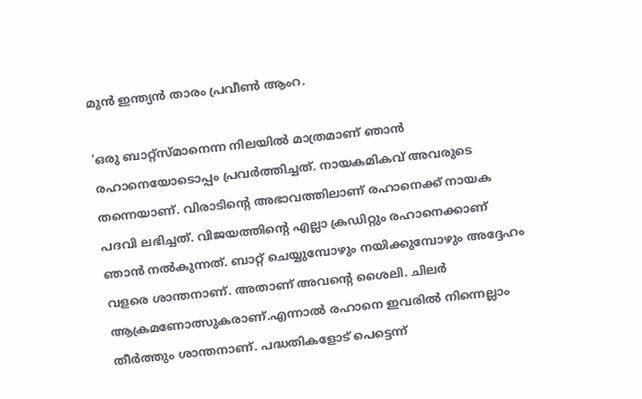മുന്‍ ഇന്ത്യന്‍ താരം പ്രവീണ്‍ ആംറ.

'ഒരു ബാറ്റ്‌സ്മാനെന്ന നിലയില്‍ മാത്രമാണ് ഞാന്‍ രഹാനെയോടൊപ്പം പ്രവര്‍ത്തിച്ചത്. നായകമികവ് അവരുടെ തന്നെയാണ്. വിരാടിന്റെ അഭാവത്തിലാണ് രഹാനെക്ക് നായക പദവി ലഭിച്ചത്. വിജയത്തിന്റെ എല്ലാ ക്രഡിറ്റും രഹാനെക്കാണ് ഞാന്‍ നല്‍കുന്നത്. ബാറ്റ് ചെയ്യുമ്പോഴും നയിക്കുമ്പോഴും അദ്ദേഹം വളരെ ശാന്തനാണ്. അതാണ് അവന്റെ ശൈലി. ചിലര്‍ ആക്രമണോത്സുകരാണ്.എന്നാല്‍ രഹാനെ ഇവരില്‍ നിന്നെല്ലാം തീര്‍ത്തും ശാന്തനാണ്. പദ്ധതികളോട് പെട്ടെന്ന്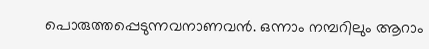പൊരുത്തപ്പെടുന്നവനാണവന്‍. ഒന്നാം നമ്പറിലും ആറാം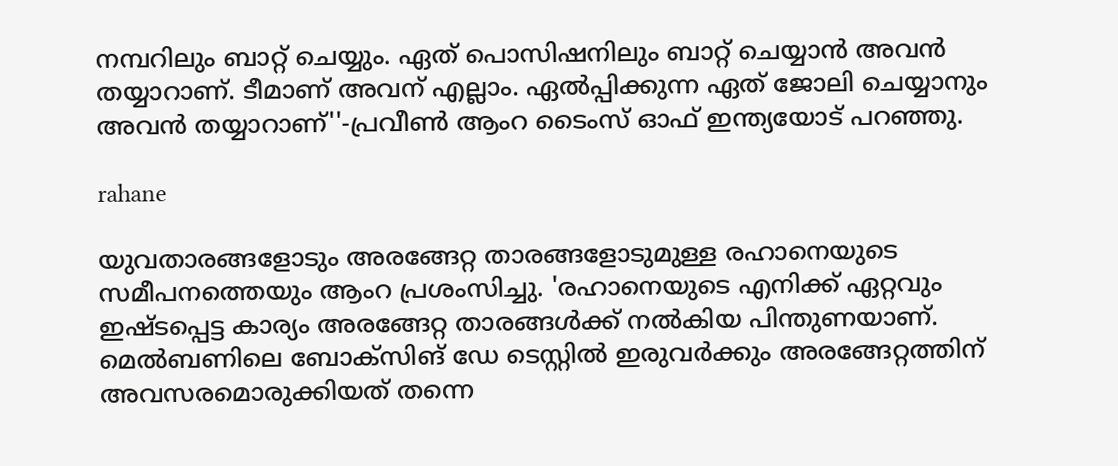നമ്പറിലും ബാറ്റ് ചെയ്യും. ഏത് പൊസിഷനിലും ബാറ്റ് ചെയ്യാന്‍ അവന്‍ തയ്യാറാണ്. ടീമാണ് അവന് എല്ലാം. ഏല്‍പ്പിക്കുന്ന ഏത് ജോലി ചെയ്യാനും അവന്‍ തയ്യാറാണ്''-പ്രവീണ്‍ ആംറ ടൈംസ് ഓഫ് ഇന്ത്യയോട് പറഞ്ഞു.

rahane

യുവതാരങ്ങളോടും അരങ്ങേറ്റ താരങ്ങളോടുമുള്ള രഹാനെയുടെ സമീപനത്തെയും ആംറ പ്രശംസിച്ചു. 'രഹാനെയുടെ എനിക്ക് ഏറ്റവും ഇഷ്ടപ്പെട്ട കാര്യം അരങ്ങേറ്റ താരങ്ങള്‍ക്ക് നല്‍കിയ പിന്തുണയാണ്. മെല്‍ബണിലെ ബോക്‌സിങ് ഡേ ടെസ്റ്റില്‍ ഇരുവര്‍ക്കും അരങ്ങേറ്റത്തിന് അവസരമൊരുക്കിയത് തന്നെ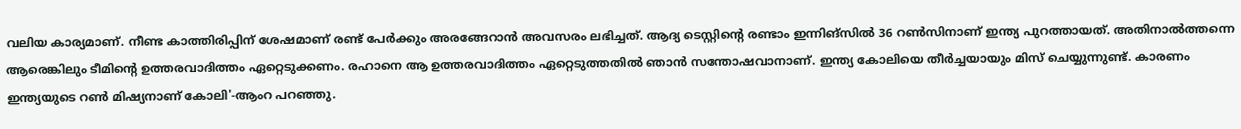വലിയ കാര്യമാണ്. നീണ്ട കാത്തിരിപ്പിന് ശേഷമാണ് രണ്ട് പേര്‍ക്കും അരങ്ങേറാന്‍ അവസരം ലഭിച്ചത്. ആദ്യ ടെസ്റ്റിന്റെ രണ്ടാം ഇന്നിങ്‌സില്‍ 36 റണ്‍സിനാണ് ഇന്ത്യ പുറത്തായത്. അതിനാല്‍ത്തന്നെ ആരെങ്കിലും ടീമിന്റെ ഉത്തരവാദിത്തം ഏറ്റെടുക്കണം. രഹാനെ ആ ഉത്തരവാദിത്തം ഏറ്റെടുത്തതില്‍ ഞാന്‍ സന്തോഷവാനാണ്. ഇന്ത്യ കോലിയെ തീര്‍ച്ചയായും മിസ് ചെയ്യുന്നുണ്ട്. കാരണം ഇന്ത്യയുടെ റണ്‍ മിഷ്യനാണ് കോലി'-ആംറ പറഞ്ഞു.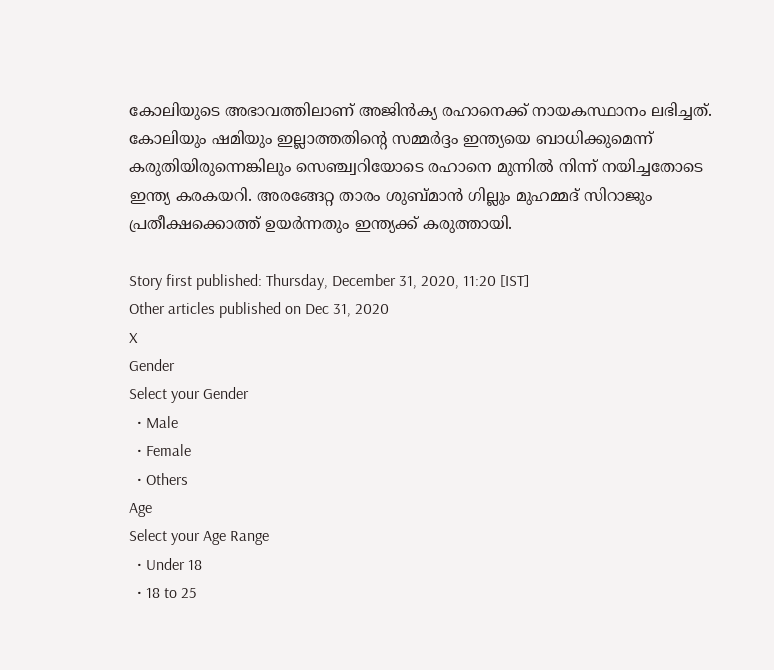കോലിയുടെ അഭാവത്തിലാണ് അജിന്‍ക്യ രഹാനെക്ക് നായകസ്ഥാനം ലഭിച്ചത്. കോലിയും ഷമിയും ഇല്ലാത്തതിന്റെ സമ്മര്‍ദ്ദം ഇന്ത്യയെ ബാധിക്കുമെന്ന് കരുതിയിരുന്നെങ്കിലും സെഞ്ച്വറിയോടെ രഹാനെ മുന്നില്‍ നിന്ന് നയിച്ചതോടെ ഇന്ത്യ കരകയറി. അരങ്ങേറ്റ താരം ശുബ്മാന്‍ ഗില്ലും മുഹമ്മദ് സിറാജും പ്രതീക്ഷക്കൊത്ത് ഉയര്‍ന്നതും ഇന്ത്യക്ക് കരുത്തായി.

Story first published: Thursday, December 31, 2020, 11:20 [IST]
Other articles published on Dec 31, 2020
X
Gender
Select your Gender
  • Male
  • Female
  • Others
Age
Select your Age Range
  • Under 18
  • 18 to 25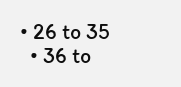• 26 to 35
  • 36 to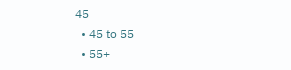45
  • 45 to 55
  • 55+